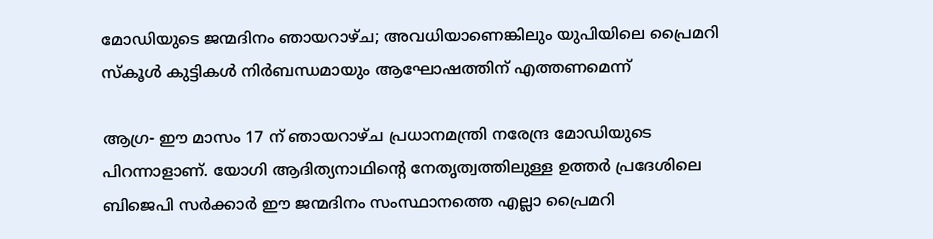മോഡിയുടെ ജന്മദിനം ഞായറാഴ്ച; അവധിയാണെങ്കിലും യുപിയിലെ പ്രൈമറി സ്‌കൂള്‍ കുട്ടികള്‍ നിര്‍ബന്ധമായും ആഘോഷത്തിന് എത്തണമെന്ന്

ആഗ്ര- ഈ മാസം 17 ന് ഞായറാഴ്ച പ്രധാനമന്ത്രി നരേന്ദ്ര മോഡിയുടെ പിറന്നാളാണ്. യോഗി ആദിത്യനാഥിന്റെ നേതൃത്വത്തിലുള്ള ഉത്തര്‍ പ്രദേശിലെ ബിജെപി സര്‍ക്കാര്‍ ഈ ജന്മദിനം സംസ്ഥാനത്തെ എല്ലാ പ്രൈമറി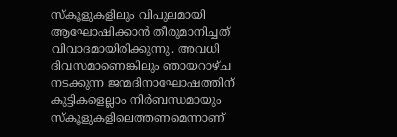സ്‌കൂളുകളിലും വിപുലമായി ആഘോഷിക്കാന്‍ തീരുമാനിച്ചത് വിവാദമായിരിക്കുന്നു. അവധി ദിവസമാണെങ്കിലും ഞായറാഴ്ച നടക്കുന്ന ജന്മദിനാഘോഷത്തിന് കുട്ടികളെല്ലാം നിര്‍ബന്ധമായും സ്‌കൂളുകളിലെത്തണമെന്നാണ്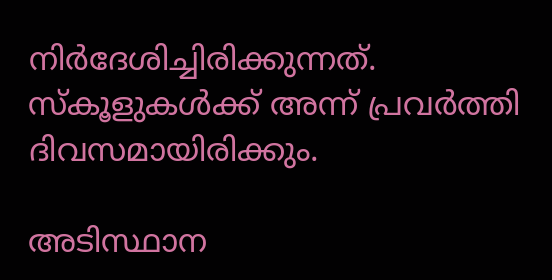നിര്‍ദേശിച്ചിരിക്കുന്നത്. സ്‌കൂളുകള്‍ക്ക് അന്ന് പ്രവര്‍ത്തി ദിവസമായിരിക്കും.

അടിസ്ഥാന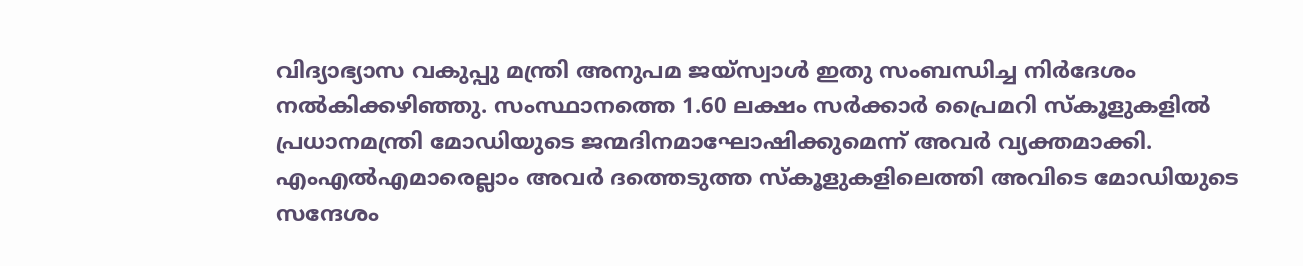വിദ്യാഭ്യാസ വകുപ്പു മന്ത്രി അനുപമ ജയ്‌സ്വാള്‍ ഇതു സംബന്ധിച്ച നിര്‍ദേശം നല്‍കിക്കഴിഞ്ഞു. സംസ്ഥാനത്തെ 1.60 ലക്ഷം സര്‍ക്കാര്‍ പ്രൈമറി സ്‌കൂളുകളില്‍ പ്രധാനമന്ത്രി മോഡിയുടെ ജന്മദിനമാഘോഷിക്കുമെന്ന് അവര്‍ വ്യക്തമാക്കി. എംഎല്‍എമാരെല്ലാം അവര്‍ ദത്തെടുത്ത സ്‌കൂളുകളിലെത്തി അവിടെ മോഡിയുടെ സന്ദേശം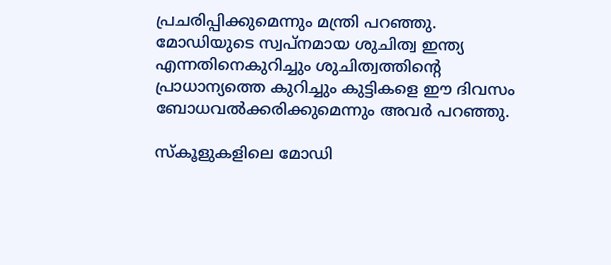പ്രചരിപ്പിക്കുമെന്നും മന്ത്രി പറഞ്ഞു. മോഡിയുടെ സ്വപ്‌നമായ ശുചിത്വ ഇന്ത്യ എന്നതിനെകുറിച്ചും ശുചിത്വത്തിന്റെ പ്രാധാന്യത്തെ കുറിച്ചും കുട്ടികളെ ഈ ദിവസം ബോധവല്‍ക്കരിക്കുമെന്നും അവര്‍ പറഞ്ഞു.

സ്‌കൂളുകളിലെ മോഡി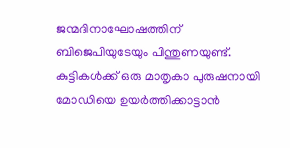ജന്മദിനാഘോഷത്തിന് ബിജെപിയുടേയും പിന്തുണയുണ്ട്. കുട്ടികള്‍ക്ക് ഒരു മാതൃകാ പുരുഷനായി മോഡിയെ ഉയര്‍ത്തിക്കാട്ടാന്‍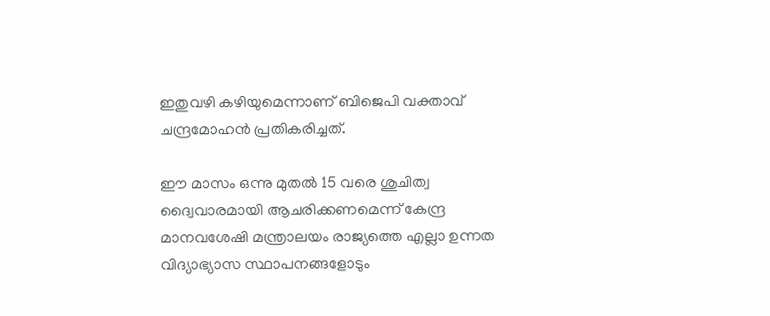ഇതുവഴി കഴിയുമെന്നാണ് ബിജെപി വക്താവ് ചന്ദ്രമോഹന്‍ പ്രതികരിച്ചത്.

ഈ മാസം ഒന്നു മുതല്‍ 15 വരെ ശുചിത്വ ദ്വൈവാരമായി ആചരിക്കണമെന്ന് കേന്ദ്ര മാനവശേഷി മന്ത്രാലയം രാജ്യത്തെ എല്ലാ ഉന്നത വിദ്യാഭ്യാസ സ്ഥാപനങ്ങളോടും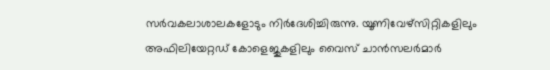സര്‍വകലാശാലകളോടും നിര്‍ദേശിച്ചിരുന്നു. യൂണിവേഴ്‌സിറ്റികളിലും അഫിലിയേറ്റഡ് കോളെജുകളിലും വൈസ് ചാന്‍സലര്‍മാര്‍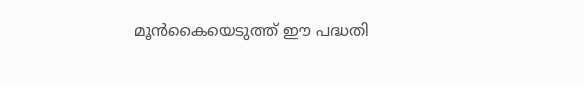മൂന്‍കൈയെടുത്ത് ഈ പദ്ധതി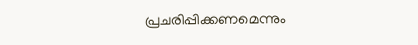പ്രചരിപ്പിക്കണമെന്നും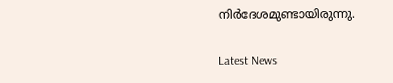നിര്‍ദേശമുണ്ടായിരുന്നു.

Latest News